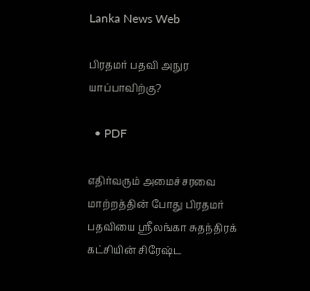Lanka News Web

பிரதமர் பதவி அநுர யாப்பாவிற்கு?

  • PDF

எதிர்வரும் அமைச்சரவை மாற்றத்தின் போது பிரதமர் பதவியை ஶ்ரீலங்கா சுதந்திரக் கட்சியின் சிரேஷ்ட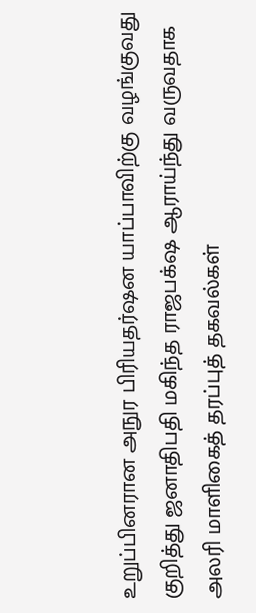உறுப்பினரான அநுர பிரியதர்ஷன யாப்பாவிற்கு வழங்குவது குறித்து ஜனாதிபதி மகிந்த ராஜபக்‌ஷ ஆராய்ந்து வருவதாக அலரி மாளிகைத் தரப்புத் தகவல்கள்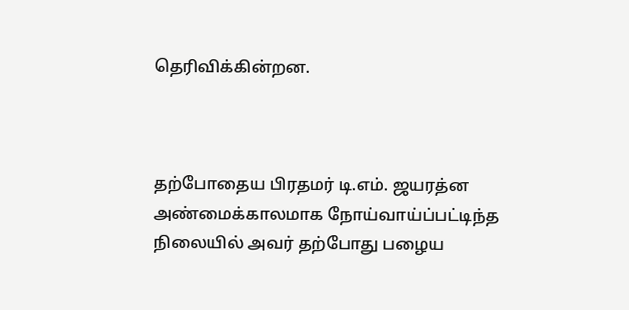தெரிவிக்கின்றன.



தற்போதைய பிரதமர் டி.எம். ஜயரத்ன அண்மைக்காலமாக நோய்வாய்ப்பட்டிந்த நிலையில் அவர் தற்போது பழைய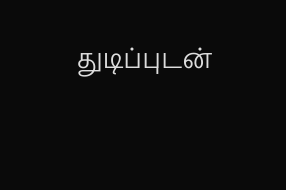துடிப்புடன்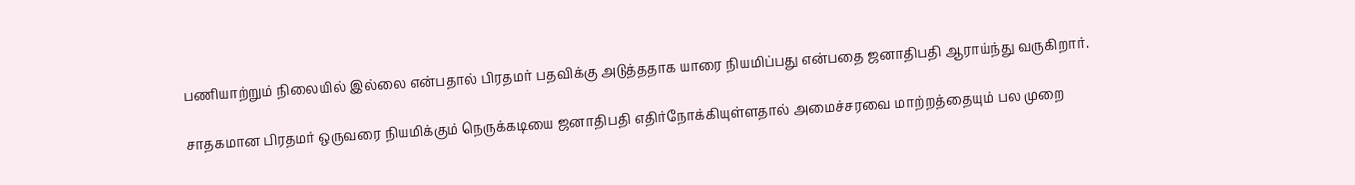பணியாற்றும் நிலையில் இல்லை என்பதால் பிரதமர் பதவிக்கு அடுத்ததாக யாரை நியமிப்பது என்பதை ஜனாதிபதி ஆராய்ந்து வருகிறார்.

சாதகமான பிரதமர் ஒருவரை நியமிக்கும் நெருக்கடியை ஜனாதிபதி எதிர்நோக்கியுள்ளதால் அமைச்சரவை மாற்றத்தையும் பல முறை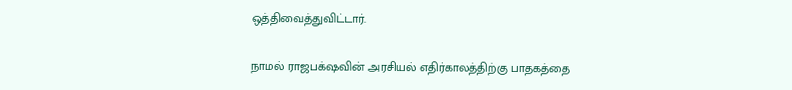ஒத்திவைத்துவிட்டார்.

நாமல் ராஜபக்‌ஷவின் அரசியல் எதிர்காலத்திற்கு பாதகத்தை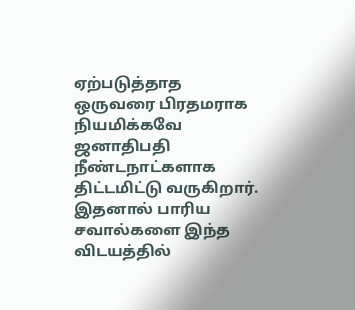ஏற்படுத்தாத ஒருவரை பிரதமராக நியமிக்கவே ஜனாதிபதி நீண்டநாட்களாக திட்டமிட்டு வருகிறார். இதனால் பாரிய சவால்களை இந்த விடயத்தில்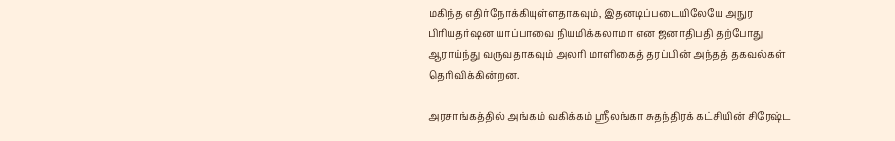மகிந்த எதிர்நோக்கியுள்ளதாகவும், இதனடிப்படையிலேயே அநுர பிரியதர்ஷன யாப்பாவை நியமிக்கலாமா என ஜனாதிபதி தற்போது ஆராய்ந்து வருவதாகவும் அலரி மாளிகைத் தரப்பின் அந்தத் தகவல்கள் தெரிவிக்கின்றன.

அரசாங்கத்தில் அங்கம் வகிக்கம் ஶ்ரீலங்கா சுதந்திரக் கட்சியின் சிரேஷ்ட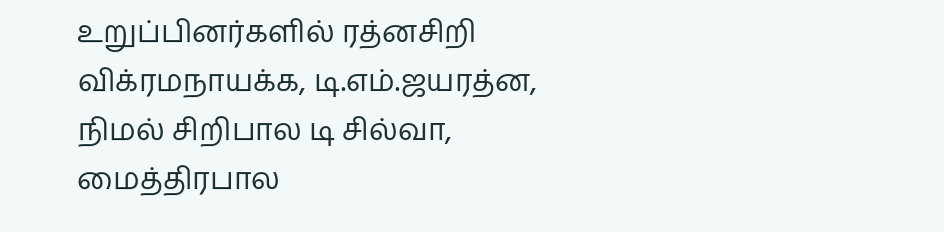உறுப்பினர்களில் ரத்னசிறி விக்ரமநாயக்க, டி.எம்.ஜயரத்ன, நிமல் சிறிபால டி சில்வா, மைத்திரபால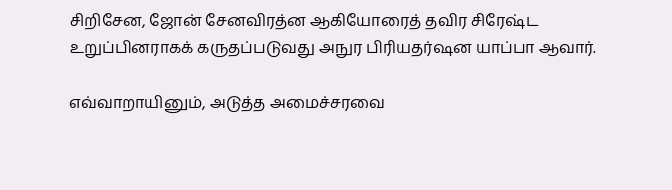சிறிசேன, ஜோன் சேனவிரத்ன ஆகியோரைத் தவிர சிரேஷ்ட உறுப்பினராகக் கருதப்படுவது அநுர பிரியதர்ஷன யாப்பா ஆவார்.

எவ்வாறாயினும், அடுத்த அமைச்சரவை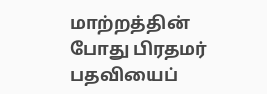மாற்றத்தின் போது பிரதமர் பதவியைப்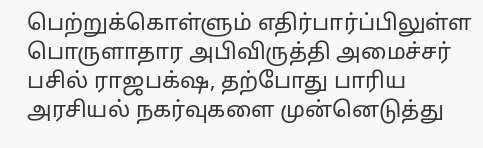பெற்றுக்கொள்ளும் எதிர்பார்ப்பிலுள்ள பொருளாதார அபிவிருத்தி அமைச்சர் பசில் ராஜபக்‌ஷ, தற்போது பாரிய அரசியல் நகர்வுகளை முன்னெடுத்து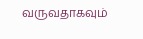வருவதாகவும்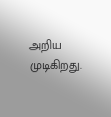அறிய முடிகிறது.